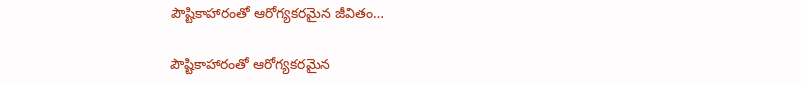పౌష్టికాహారంతో ఆరోగ్యకరమైన జీవితం…

పౌష్టికాహారంతో ఆరోగ్యకరమైన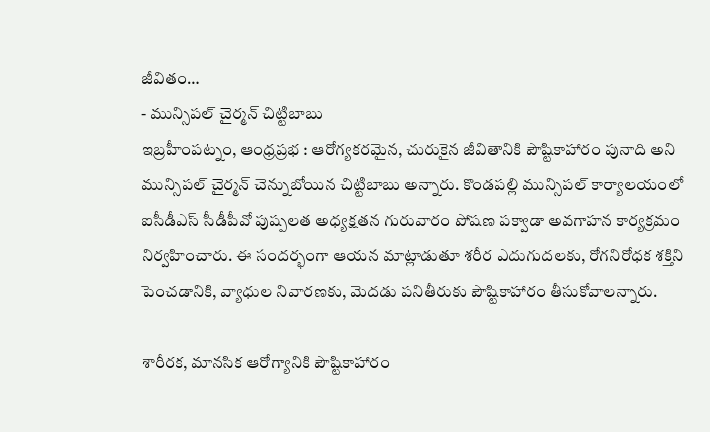జీవితం…
- మున్సిపల్ చైర్మన్ చిట్టిబాబు
ఇబ్రహీంపట్నం, ఆంధ్రప్రభ : ఆరోగ్యకరమైన, చురుకైన జీవితానికి పౌష్టికాహారం పునాది అని మున్సిపల్ చైర్మన్ చెన్నుబోయిన చిట్టిబాబు అన్నారు. కొండపల్లి మున్సిపల్ కార్యాలయంలో ఐసీడీఎస్ సీడీపీవో పుష్పలత అధ్యక్షతన గురువారం పోషణ పక్వాడా అవగాహన కార్యక్రమం నిర్వహించారు. ఈ సందర్భంగా ఆయన మాట్లాడుతూ శరీర ఎదుగుదలకు, రోగనిరోధక శక్తిని పెంచడానికి, వ్యాధుల నివారణకు, మెదడు పనితీరుకు పౌష్టికాహారం తీసుకోవాలన్నారు.

శారీరక, మానసిక ఆరోగ్యానికి పౌష్టికాహారం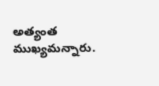అత్యంత ముఖ్యమన్నారు.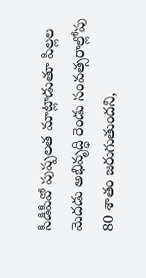సీడీపీవో పుష్పలత మాట్లాడుతూ పిల్లల మెదడు అభివృద్ధి రెండు సంవత్సరాల్లోపు 80 శాతం జరుగుతుందని,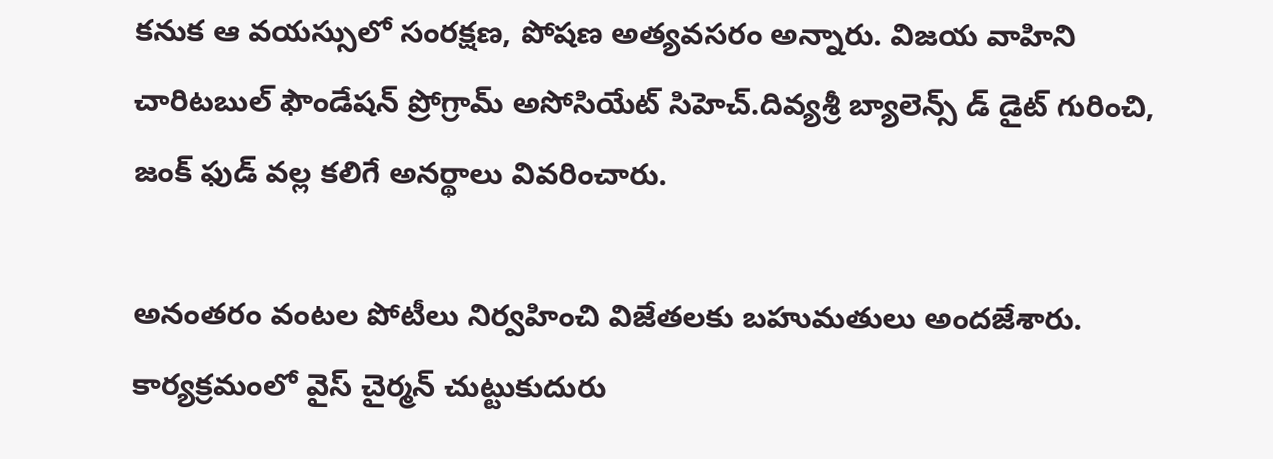కనుక ఆ వయస్సులో సంరక్షణ, పోషణ అత్యవసరం అన్నారు. విజయ వాహిని చారిటబుల్ ఫౌండేషన్ ప్రోగ్రామ్ అసోసియేట్ సిహెచ్.దివ్యశ్రీ బ్యాలెన్స్ డ్ డైట్ గురించి, జంక్ ఫుడ్ వల్ల కలిగే అనర్థాలు వివరించారు.

అనంతరం వంటల పోటీలు నిర్వహించి విజేతలకు బహుమతులు అందజేశారు. కార్యక్రమంలో వైస్ చైర్మన్ చుట్టుకుదురు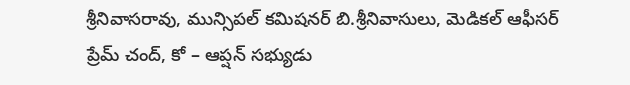శ్రీనివాసరావు, మున్సిపల్ కమిషనర్ బి.శ్రీనివాసులు, మెడికల్ ఆఫీసర్ ప్రేమ్ చంద్, కో – ఆప్షన్ సభ్యుడు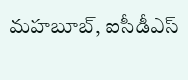మహబూబ్, ఐసీడీఎస్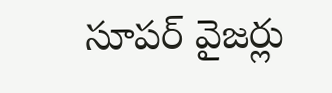సూపర్ వైజర్లు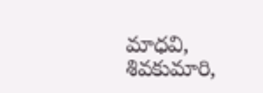మాధవి, శివకుమారి,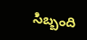సిబ్బంది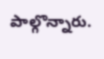పాల్గొన్నారు.